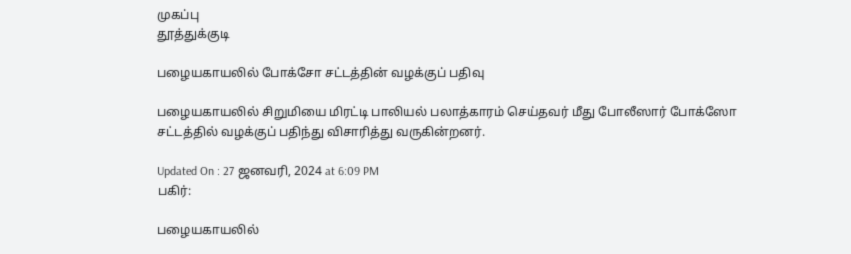முகப்பு
தூத்துக்குடி

பழையகாயலில் போக்சோ சட்டத்தின் வழக்குப் பதிவு

பழையகாயலில் சிறுமியை மிரட்டி பாலியல் பலாத்காரம் செய்தவர் மீது போலீஸார் போக்ஸோ சட்டத்தில் வழக்குப் பதிந்து விசாரித்து வருகின்றனர்.

Updated On : 27 ஜனவரி, 2024 at 6:09 PM
பகிர்:

பழையகாயலில்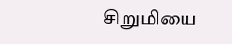சிறுமியை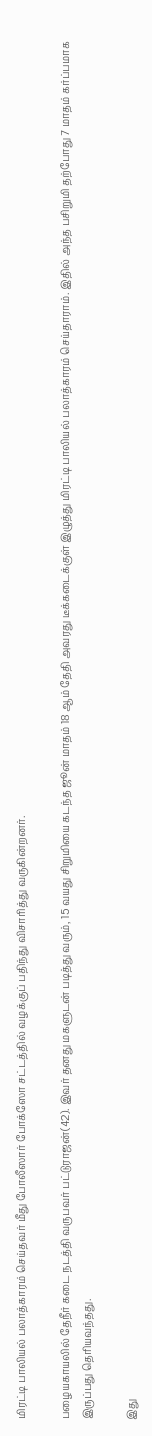மிரட்டி பாலியல் பலாத்காரம் செய்தவர் மீது போலீஸார் போக்ஸோ சட்டத்தில் வழக்குப் பதிந்து விசாரித்து வருகின்றனர்.

பழையகாயலில் தேநீர் கடை நடத்தி வருபவர் பட்டுராஜன்(42). இவர் தனது மகளுடன் படித்து வரும், 15 வயது சிறுமியை கடந்த ஜூன் மாதம் 18 ஆம் தேதி அவரது டீக்கடைக்குள் இழுத்து மிரட்டி பாலியல் பலாத்காரம் செய்தாராம். இதில் அந்த பசிறுமி தற்போது 7 மாதம் கர்ப்பமாக இருப்பது தெரியவந்தது.

இது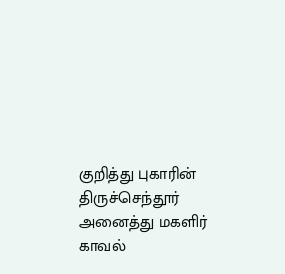குறித்து புகாரின் திருச்செந்தூர் அனைத்து மகளிர் காவல்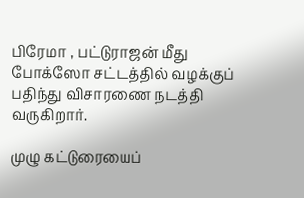பிரேமா , பட்டுராஜன் மீது போக்ஸோ சட்டத்தில் வழக்குப் பதிந்து விசாரணை நடத்தி வருகிறார்.

முழு கட்டுரையைப்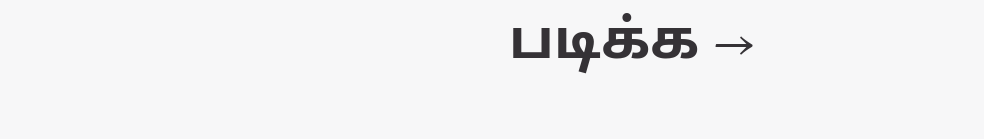படிக்க →